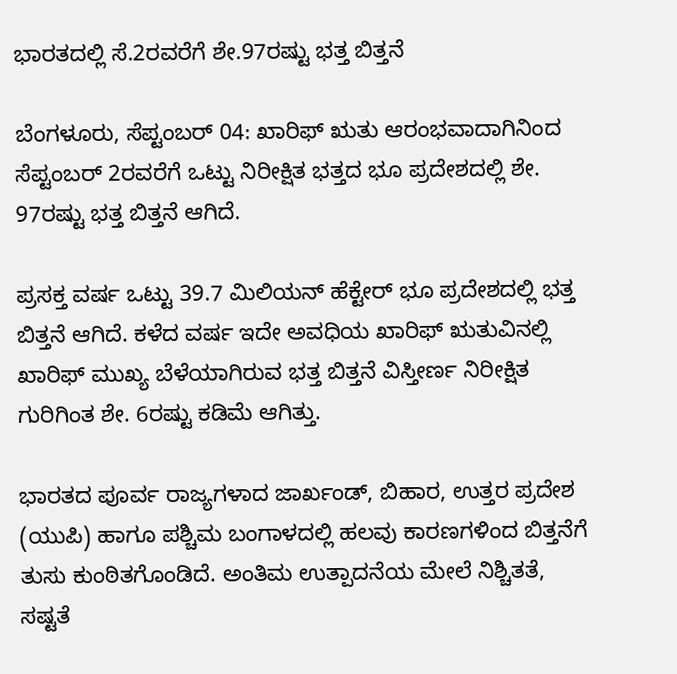ಭಾರತದಲ್ಲಿ ಸೆ.2ರವರೆಗೆ ಶೇ.97ರಷ್ಟು ಭತ್ತ ಬಿತ್ತನೆ

ಬೆಂಗಳೂರು, ಸೆಪ್ಟಂಬರ್‌ 04: ಖಾರಿಫ್ ಋತು ಆರಂಭವಾದಾಗಿನಿಂದ ಸೆಪ್ಟಂಬರ್ 2ರವರೆಗೆ ಒಟ್ಟು ನಿರೀಕ್ಷಿತ ಭತ್ತದ ಭೂ ಪ್ರದೇಶದಲ್ಲಿ ಶೇ. 97ರಷ್ಟು ಭತ್ತ ಬಿತ್ತನೆ ಆಗಿದೆ.

ಪ್ರಸಕ್ತ ವರ್ಷ ಒಟ್ಟು 39.7 ಮಿಲಿಯನ್ ಹೆಕ್ಟೇರ್ ಭೂ ಪ್ರದೇಶದಲ್ಲಿ ಭತ್ತ ಬಿತ್ತನೆ ಆಗಿದೆ. ಕಳೆದ ವರ್ಷ ಇದೇ ಅವಧಿಯ ಖಾರಿಫ್ ಋತುವಿನಲ್ಲಿ ಖಾರಿಫ್ ಮುಖ್ಯ ಬೆಳೆಯಾಗಿರುವ ಭತ್ತ ಬಿತ್ತನೆ ವಿಸ್ತೀರ್ಣ ನಿರೀಕ್ಷಿತ ಗುರಿಗಿಂತ ಶೇ. 6ರಷ್ಟು ಕಡಿಮೆ ಆಗಿತ್ತು.

ಭಾರತದ ಪೂರ್ವ ರಾಜ್ಯಗಳಾದ ಜಾರ್ಖಂಡ್, ಬಿಹಾರ, ಉತ್ತರ ಪ್ರದೇಶ (ಯುಪಿ) ಹಾಗೂ ಪಶ್ಚಿಮ ಬಂಗಾಳದಲ್ಲಿ ಹಲವು ಕಾರಣಗಳಿಂದ ಬಿತ್ತನೆಗೆ ತುಸು ಕುಂಠಿತಗೊಂಡಿದೆ. ಅಂತಿಮ ಉತ್ಪಾದನೆಯ ಮೇಲೆ ನಿಶ್ಚಿತತೆ, ಸಷ್ಟತೆ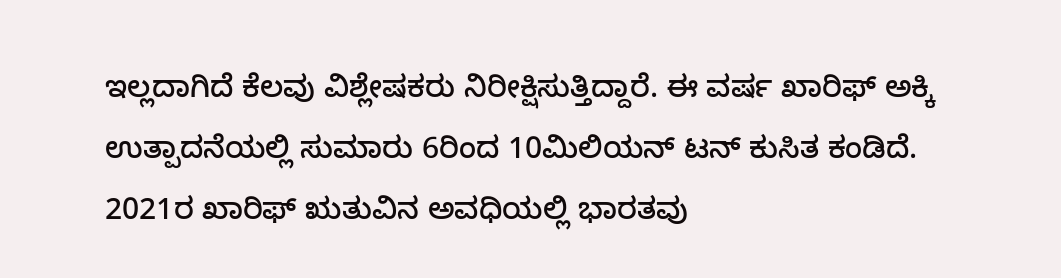ಇಲ್ಲದಾಗಿದೆ ಕೆಲವು ವಿಶ್ಲೇಷಕರು ನಿರೀಕ್ಷಿಸುತ್ತಿದ್ದಾರೆ. ಈ ವರ್ಷ ಖಾರಿಫ್ ಅಕ್ಕಿ ಉತ್ಪಾದನೆಯಲ್ಲಿ ಸುಮಾರು 6ರಿಂದ 10ಮಿಲಿಯನ್ ಟನ್ ಕುಸಿತ ಕಂಡಿದೆ. 2021ರ ಖಾರಿಫ್ ಋತುವಿನ ಅವಧಿಯಲ್ಲಿ ಭಾರತವು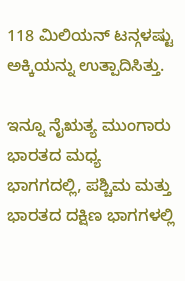118 ಮಿಲಿಯನ್ ಟನ್ಗಳಷ್ಟು ಅಕ್ಕಿಯನ್ನು ಉತ್ಪಾದಿಸಿತ್ತು.

ಇನ್ನೂ ನೈಋತ್ಯ ಮುಂಗಾರು ಭಾರತದ ಮಧ್ಯ ಭಾಗಗದಲ್ಲಿ, ಪಶ್ಚಿಮ ಮತ್ತು ಭಾರತದ ದಕ್ಷಿಣ ಭಾಗಗಳಲ್ಲಿ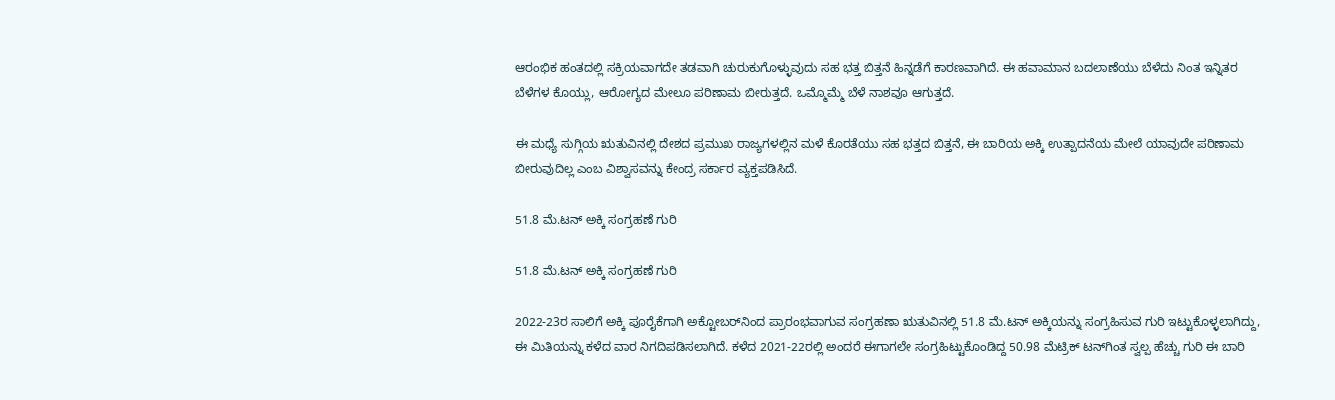ಆರಂಭಿಕ ಹಂತದಲ್ಲಿ ಸಕ್ರಿಯವಾಗದೇ ತಡವಾಗಿ ಚುರುಕುಗೊಳ್ಳುವುದು ಸಹ ಭತ್ತ ಬಿತ್ತನೆ ಹಿನ್ನಡೆಗೆ ಕಾರಣವಾಗಿದೆ. ಈ ಹವಾಮಾನ ಬದಲಾಣೆಯು ಬೆಳೆದು ನಿಂತ ಇನ್ನಿತರ ಬೆಳೆಗಳ ಕೊಯ್ಲು, ಆರೋಗ್ಯದ ಮೇಲೂ ಪರಿಣಾಮ ಬೀರುತ್ತದೆ. ಒಮ್ಮೊಮ್ಮೆ ಬೆಳೆ ನಾಶವೂ ಆಗುತ್ತದೆ.

ಈ ಮಧ್ಯೆ ಸುಗ್ಗಿಯ ಋತುವಿನಲ್ಲಿ ದೇಶದ ಪ್ರಮುಖ ರಾಜ್ಯಗಳಲ್ಲಿನ ಮಳೆ ಕೊರತೆಯು ಸಹ ಭತ್ತದ ಬಿತ್ತನೆ, ಈ ಬಾರಿಯ ಅಕ್ಕಿ ಉತ್ಪಾದನೆಯ ಮೇಲೆ ಯಾವುದೇ ಪರಿಣಾಮ ಬೀರುವುದಿಲ್ಲ ಎಂಬ ವಿಶ್ವಾಸವನ್ನು ಕೇಂದ್ರ ಸರ್ಕಾರ ವ್ಯಕ್ತಪಡಿಸಿದೆ.

51.8 ಮೆ.ಟನ್ ಅಕ್ಕಿ ಸಂಗ್ರಹಣೆ ಗುರಿ

51.8 ಮೆ.ಟನ್ ಅಕ್ಕಿ ಸಂಗ್ರಹಣೆ ಗುರಿ

2022-23ರ ಸಾಲಿಗೆ ಅಕ್ಕಿ ಪೂರೈಕೆಗಾಗಿ ಅಕ್ಟೋಬರ್‌ನಿಂದ ಪ್ರಾರಂಭವಾಗುವ ಸಂಗ್ರಹಣಾ ಋತುವಿನಲ್ಲಿ 51.8 ಮೆ.ಟನ್ ಅಕ್ಕಿಯನ್ನು ಸಂಗ್ರಹಿಸುವ ಗುರಿ ಇಟ್ಟುಕೊಳ್ಳಲಾಗಿದ್ದು, ಈ ಮಿತಿಯನ್ನು ಕಳೆದ ವಾರ ನಿಗದಿಪಡಿಸಲಾಗಿದೆ. ಕಳೆದ 2021-22ರಲ್ಲಿ ಅಂದರೆ ಈಗಾಗಲೇ ಸಂಗ್ರಹಿಟ್ಟುಕೊಂಡಿದ್ದ 50.98 ಮೆಟ್ರಿಕ್ ಟನ್‌ಗಿಂತ ಸ್ವಲ್ಪ ಹೆಚ್ಚು ಗುರಿ ಈ ಬಾರಿ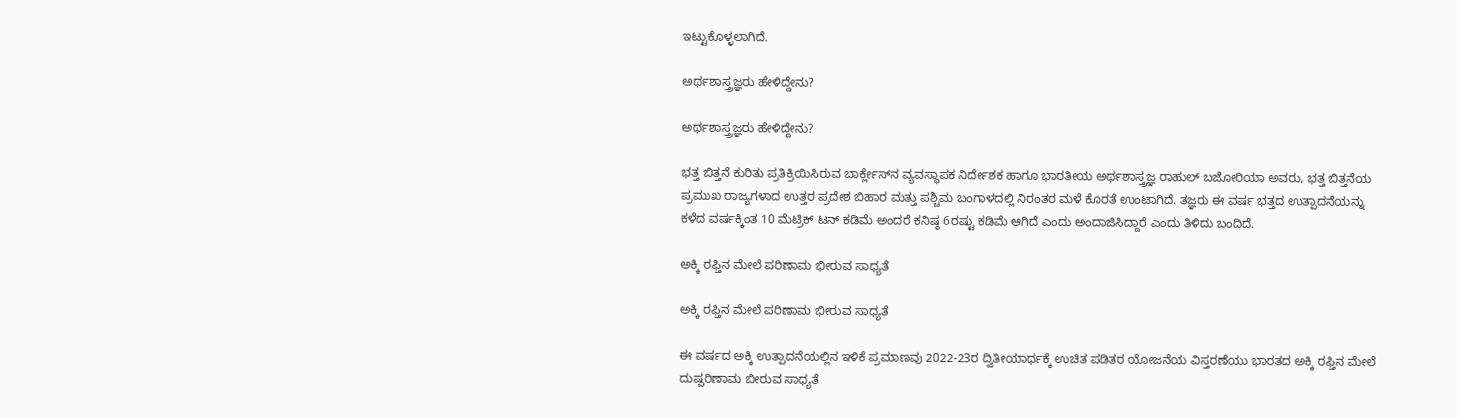ಇಟ್ಟುಕೊಳ್ಳಲಾಗಿದೆ.

ಅರ್ಥಶಾಸ್ತ್ರಜ್ಞರು ಹೇಳಿದ್ದೇನು?

ಅರ್ಥಶಾಸ್ತ್ರಜ್ಞರು ಹೇಳಿದ್ದೇನು?

ಭತ್ತ ಬಿತ್ತನೆ ಕುರಿತು ಪ್ರತಿಕ್ರಿಯಿಸಿರುವ ಬಾರ್ಕ್ಲೇಸ್‌ನ ವ್ಯವಸ್ಥಾಪಕ ನಿರ್ದೇಶಕ ಹಾಗೂ ಭಾರತೀಯ ಅರ್ಥಶಾಸ್ತ್ರಜ್ಞ ರಾಹುಲ್ ಬಜೋರಿಯಾ ಅವರು, ಭತ್ತ ಬಿತ್ತನೆಯ ಪ್ರಮುಖ ರಾಜ್ಯಗಳಾದ ಉತ್ತರ ಪ್ರದೇಶ ಬಿಹಾರ ಮತ್ತು ಪಶ್ಚಿಮ ಬಂಗಾಳದಲ್ಲಿ ನಿರಂತರ ಮಳೆ ಕೊರತೆ ಉಂಟಾಗಿದೆ. ತಜ್ಞರು ಈ ವರ್ಷ ಭತ್ತದ ಉತ್ಪಾದನೆಯನ್ನು ಕಳೆದ ವರ್ಷಕ್ಕಿಂತ 10 ಮೆಟ್ರಿಕ್ ಟನ್ ಕಡಿಮೆ ಅಂದರೆ ಕನಿಷ್ಠ 6ರಷ್ಟು ಕಡಿಮೆ ಆಗಿದೆ ಎಂದು ಅಂದಾಜಿಸಿದ್ದಾರೆ ಎಂದು ತಿಳಿದು ಬಂದಿದೆ.

ಅಕ್ಕಿ ರಫ್ತಿನ ಮೇಲೆ ಪರಿಣಾಮ ಭೀರುವ ಸಾಧ್ಯತೆ

ಅಕ್ಕಿ ರಫ್ತಿನ ಮೇಲೆ ಪರಿಣಾಮ ಭೀರುವ ಸಾಧ್ಯತೆ

ಈ ವರ್ಷದ ಅಕ್ಕಿ ಉತ್ಪಾದನೆಯಲ್ಲಿನ ಇಳಿಕೆ ಪ್ರಮಾಣವು 2022-23ರ ದ್ವಿತೀಯಾರ್ಧಕ್ಕೆ ಉಚಿತ ಪಡಿತರ ಯೋಜನೆಯ ವಿಸ್ತರಣೆಯು ಭಾರತದ ಅಕ್ಕಿ ರಫ್ತಿನ ಮೇಲೆ ದುಷ್ಪರಿಣಾಮ ಬೀರುವ ಸಾಧ್ಯತೆ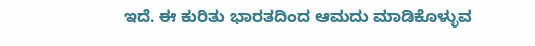ಇದೆ. ಈ ಕುರಿತು ಭಾರತದಿಂದ ಆಮದು ಮಾಡಿಕೊಳ್ಳುವ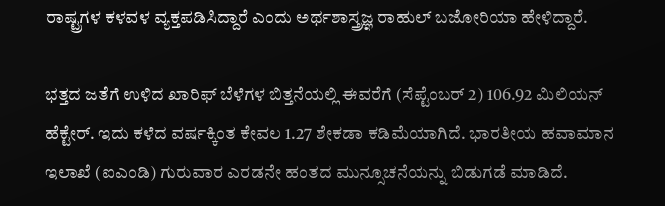ರಾಷ್ಟ್ರಗಳ ಕಳವಳ ವ್ಯಕ್ತಪಡಿಸಿದ್ದಾರೆ ಎಂದು ಅರ್ಥಶಾಸ್ತ್ರಜ್ಞ ರಾಹುಲ್ ಬಜೋರಿಯಾ ಹೇಳಿದ್ದಾರೆ.

ಭತ್ತದ ಜತೆಗೆ ಉಳಿದ ಖಾರಿಫ್ ಬೆಳೆಗಳ ಬಿತ್ತನೆಯಲ್ಲಿ ಈವರೆಗೆ (ಸೆಪ್ಟೆಂಬರ್ 2) 106.92 ಮಿಲಿಯನ್ ಹೆಕ್ಟೇರ್. ಇದು ಕಳೆದ ವರ್ಷಕ್ಕಿಂತ ಕೇವಲ 1.27 ಶೇಕಡಾ ಕಡಿಮೆಯಾಗಿದೆ. ಭಾರತೀಯ ಹವಾಮಾನ ಇಲಾಖೆ (ಐಎಂಡಿ) ಗುರುವಾರ ಎರಡನೇ ಹಂತದ ಮುನ್ಸೂಚನೆಯನ್ನು ಬಿಡುಗಡೆ ಮಾಡಿದೆ.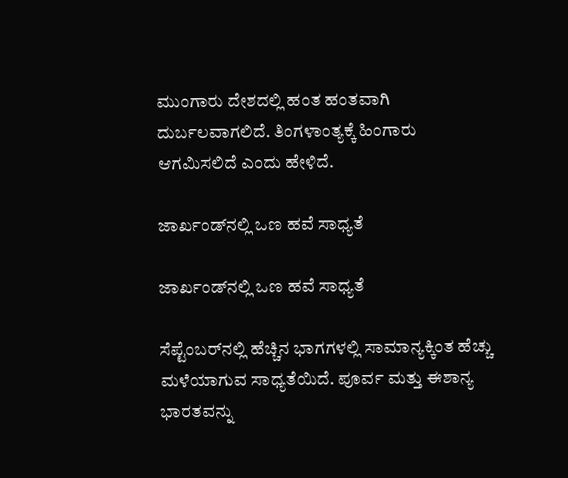ಮುಂಗಾರು ದೇಶದಲ್ಲಿ ಹಂತ ಹಂತವಾಗಿ ದುರ್ಬಲವಾಗಲಿದೆ. ತಿಂಗಳಾಂತ್ಯಕ್ಕೆ ಹಿಂಗಾರು ಆಗಮಿಸಲಿದೆ ಎಂದು ಹೇಳಿದೆ.

ಜಾರ್ಖಂಡ್‌ನಲ್ಲಿ ಒಣ ಹವೆ ಸಾಧ್ಯತೆ

ಜಾರ್ಖಂಡ್‌ನಲ್ಲಿ ಒಣ ಹವೆ ಸಾಧ್ಯತೆ

ಸೆಪ್ಟೆಂಬರ್‌ನಲ್ಲಿ ಹೆಚ್ಚಿನ ಭಾಗಗಳಲ್ಲಿ ಸಾಮಾನ್ಯಕ್ಕಿಂತ ಹೆಚ್ಚು ಮಳೆಯಾಗುವ ಸಾಧ್ಯತೆಯಿದೆ. ಪೂರ್ವ ಮತ್ತು ಈಶಾನ್ಯ ಭಾರತವನ್ನು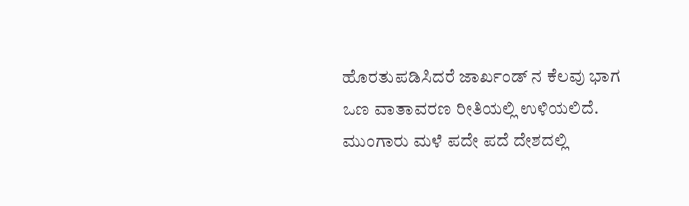ಹೊರತುಪಡಿಸಿದರೆ ಜಾರ್ಖಂಡ್ ನ ಕೆಲವು ಭಾಗ ಒಣ ವಾತಾವರಣ ರೀತಿಯಲ್ಲಿ ಉಳಿಯಲಿದೆ. ಮುಂಗಾರು ಮಳೆ ಪದೇ ಪದೆ ದೇಶದಲ್ಲಿ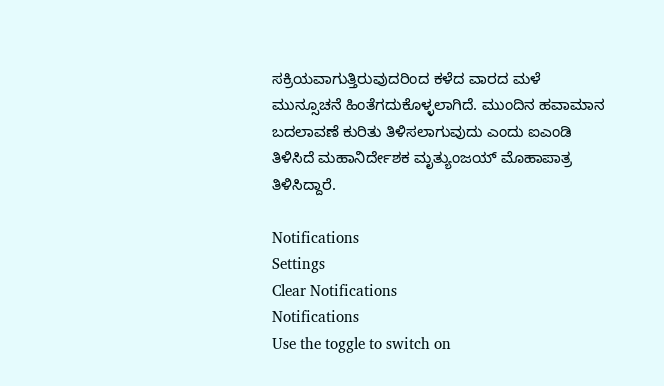ಸಕ್ರಿಯವಾಗುತ್ತಿರುವುದರಿಂದ ಕಳೆದ ವಾರದ ಮಳೆ ಮುನ್ಸೂಚನೆ ಹಿಂತೆಗದುಕೊಳ್ಳಲಾಗಿದೆ. ಮುಂದಿನ ಹವಾಮಾನ ಬದಲಾವಣೆ ಕುರಿತು ತಿಳಿಸಲಾಗುವುದು ಎಂದು ಐಎಂಡಿ ತಿಳಿಸಿದೆ ಮಹಾನಿರ್ದೇಶಕ ಮೃತ್ಯುಂಜಯ್ ಮೊಹಾಪಾತ್ರ ತಿಳಿಸಿದ್ದಾರೆ.

Notifications
Settings
Clear Notifications
Notifications
Use the toggle to switch on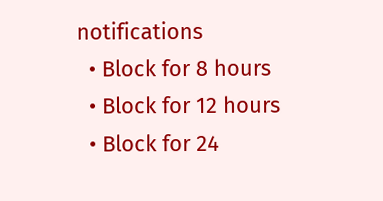notifications
  • Block for 8 hours
  • Block for 12 hours
  • Block for 24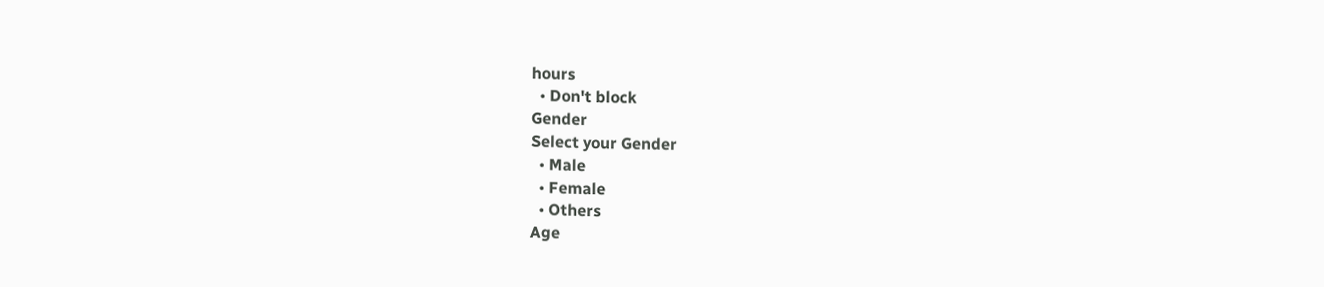hours
  • Don't block
Gender
Select your Gender
  • Male
  • Female
  • Others
Age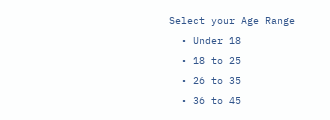Select your Age Range
  • Under 18
  • 18 to 25
  • 26 to 35
  • 36 to 45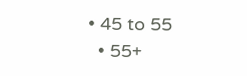• 45 to 55
  • 55+